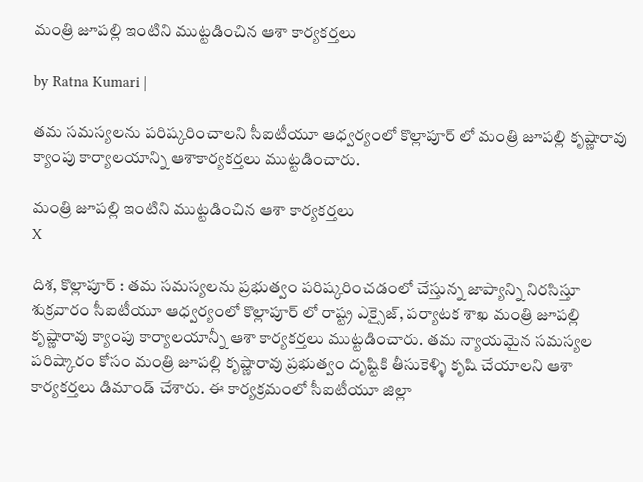మంత్రి జూప‌ల్లి ఇంటిని ముట్ట‌డించిన ఆశా కార్య‌క‌ర్త‌లు

by Ratna Kumari |

త‌మ స‌మ‌స్య‌ల‌ను ప‌రిష్క‌రించాల‌ని సీఐటీయూ ఆధ్వ‌ర్యంలో కొల్లాపూర్ లో మంత్రి జూప‌ల్లి కృష్ణారావు క్యాంపు కార్యాల‌యాన్ని ఆశాకార్య‌క‌ర్త‌లు ముట్ట‌డించారు.

మంత్రి జూప‌ల్లి ఇంటిని ముట్ట‌డించిన ఆశా కార్య‌క‌ర్త‌లు
X

దిశ‌, కొల్లాపూర్ : తమ సమస్యలను ప్రభుత్వం పరిష్కరించడంలో చేస్తున్న జాప్యాన్ని నిరసిస్తూ శుక్రవారం సీఐటీయూ ఆధ్వర్యంలో కొల్లాపూర్ లో రాష్ట్ర ఎక్సైజ్, పర్యాటక శాఖ మంత్రి జూపల్లి కృష్ణారావు క్యాంపు కార్యాలయాన్నీ ఆశా కార్యకర్తలు ముట్టడించారు. తమ న్యాయమైన సమస్యల పరిష్కారం కోసం మంత్రి జూపల్లి కృష్ణారావు ప్రభుత్వం దృష్టికి తీసుకెళ్ళి కృషి చేయాలని ఆశా కార్యకర్తలు డిమాండ్ చేశారు. ఈ కార్యక్రమంలో సీఐటీయూ జిల్లా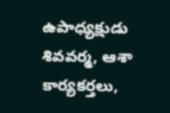ఉపాధ్యక్షుడు శివవర్మ, ఆశా కార్యకర్తలు,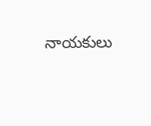నాయకులు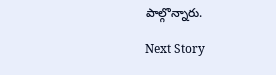పాల్గొన్నారు.

Next Story